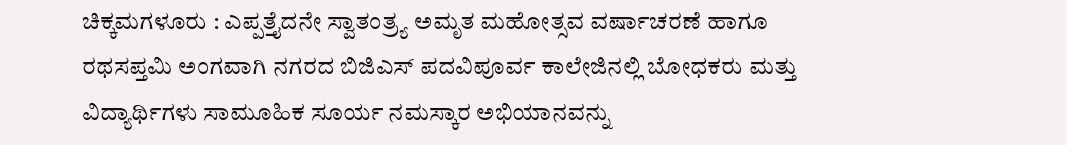ಚಿಕ್ಕಮಗಳೂರು : ಎಪ್ಪತ್ತೈದನೇ ಸ್ವಾತಂತ್ರ್ಯ ಅಮೃತ ಮಹೋತ್ಸವ ವರ್ಷಾಚರಣೆ ಹಾಗೂ ರಥಸಪ್ತಮಿ ಅಂಗವಾಗಿ ನಗರದ ಬಿಜಿಎಸ್ ಪದವಿಪೂರ್ವ ಕಾಲೇಜಿನಲ್ಲಿ ಬೋಧಕರು ಮತ್ತು ವಿದ್ಯಾರ್ಥಿಗಳು ಸಾಮೂಹಿಕ ಸೂರ್ಯ ನಮಸ್ಕಾರ ಅಭಿಯಾನವನ್ನು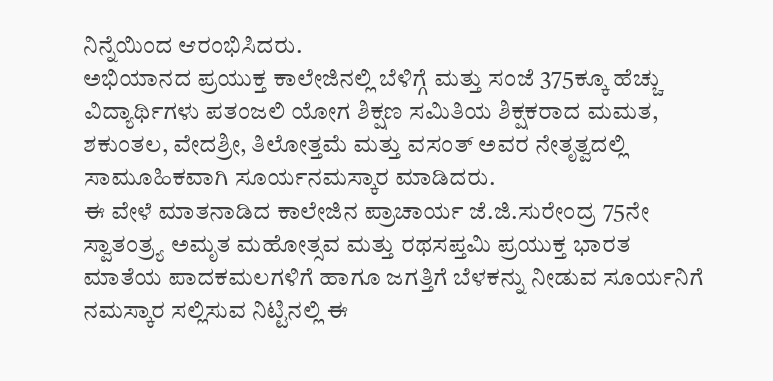ನಿನ್ನೆಯಿಂದ ಆರಂಭಿಸಿದರು.
ಅಭಿಯಾನದ ಪ್ರಯುಕ್ತ ಕಾಲೇಜಿನಲ್ಲಿ ಬೆಳಿಗ್ಗೆ ಮತ್ತು ಸಂಜೆ 375ಕ್ಕೂ ಹೆಚ್ಚು ವಿದ್ಯಾರ್ಥಿಗಳು ಪತಂಜಲಿ ಯೋಗ ಶಿಕ್ಷಣ ಸಮಿತಿಯ ಶಿಕ್ಷಕರಾದ ಮಮತ, ಶಕುಂತಲ, ವೇದಶ್ರೀ, ತಿಲೋತ್ತಮೆ ಮತ್ತು ವಸಂತ್ ಅವರ ನೇತೃತ್ವದಲ್ಲಿ ಸಾಮೂಹಿಕವಾಗಿ ಸೂರ್ಯನಮಸ್ಕಾರ ಮಾಡಿದರು.
ಈ ವೇಳೆ ಮಾತನಾಡಿದ ಕಾಲೇಜಿನ ಪ್ರಾಚಾರ್ಯ ಜೆ.ಜಿ.ಸುರೇಂದ್ರ 75ನೇ ಸ್ವಾತಂತ್ರ್ಯ ಅಮೃತ ಮಹೋತ್ಸವ ಮತ್ತು ರಥಸಪ್ತಮಿ ಪ್ರಯುಕ್ತ ಭಾರತ ಮಾತೆಯ ಪಾದಕಮಲಗಳಿಗೆ ಹಾಗೂ ಜಗತ್ತಿಗೆ ಬೆಳಕನ್ನು ನೀಡುವ ಸೂರ್ಯನಿಗೆ ನಮಸ್ಕಾರ ಸಲ್ಲಿಸುವ ನಿಟ್ಟಿನಲ್ಲಿ ಈ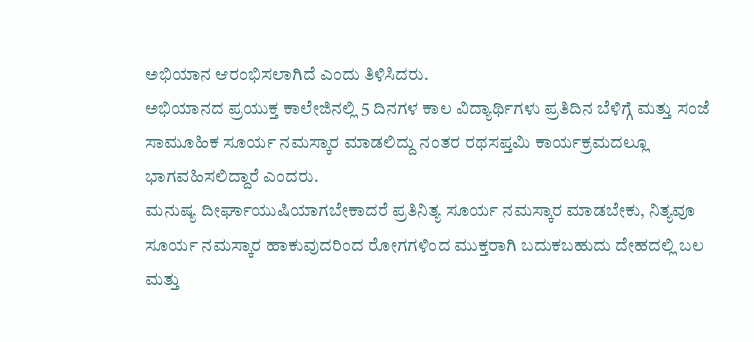ಅಭಿಯಾನ ಆರಂಭಿಸಲಾಗಿದೆ ಎಂದು ತಿಳಿಸಿದರು.
ಅಭಿಯಾನದ ಪ್ರಯುಕ್ತ ಕಾಲೇಜಿನಲ್ಲಿ 5 ದಿನಗಳ ಕಾಲ ವಿದ್ಯಾರ್ಥಿಗಳು ಪ್ರತಿದಿನ ಬೆಳಿಗ್ಗೆ ಮತ್ತು ಸಂಜೆ ಸಾಮೂಹಿಕ ಸೂರ್ಯ ನಮಸ್ಕಾರ ಮಾಡಲಿದ್ದು ನಂತರ ರಥಸಪ್ತಮಿ ಕಾರ್ಯಕ್ರಮದಲ್ಲೂ ಭಾಗವಹಿಸಲಿದ್ದಾರೆ ಎಂದರು.
ಮನುಷ್ಯ ದೀರ್ಘಾಯುಷಿಯಾಗಬೇಕಾದರೆ ಪ್ರತಿನಿತ್ಯ ಸೂರ್ಯ ನಮಸ್ಕಾರ ಮಾಡಬೇಕು, ನಿತ್ಯವೂ ಸೂರ್ಯ ನಮಸ್ಕಾರ ಹಾಕುವುದರಿಂದ ರೋಗಗಳಿಂದ ಮುಕ್ತರಾಗಿ ಬದುಕಬಹುದು ದೇಹದಲ್ಲಿ ಬಲ ಮತ್ತು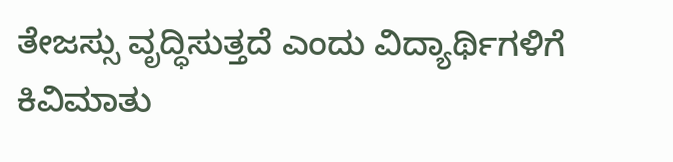ತೇಜಸ್ಸು ವೃದ್ಧಿಸುತ್ತದೆ ಎಂದು ವಿದ್ಯಾರ್ಥಿಗಳಿಗೆ ಕಿವಿಮಾತು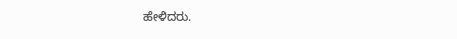ಹೇಳಿದರು.